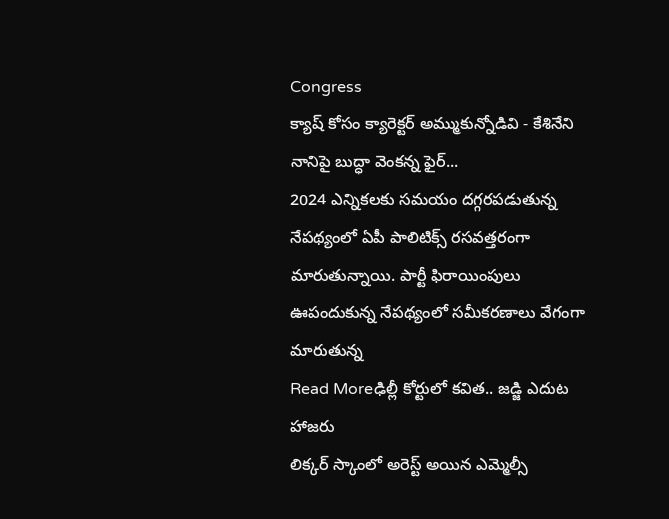Congress
క్యాష్ కోసం క్యారెక్టర్ అమ్ముకున్నోడివి - కేశినేని నానిపై బుద్ధా వెంకన్న ఫైర్...
2024 ఎన్నికలకు సమయం దగ్గరపడుతున్న నేపథ్యంలో ఏపీ పాలిటిక్స్ రసవత్తరంగా మారుతున్నాయి. పార్టీ ఫిరాయింపులు ఊపందుకున్న నేపథ్యంలో సమీకరణాలు వేగంగా మారుతున్న
Read Moreఢిల్లీ కోర్టులో కవిత.. జడ్జి ఎదుట హాజరు
లిక్కర్ స్కాంలో అరెస్ట్ అయిన ఎమ్మెల్సీ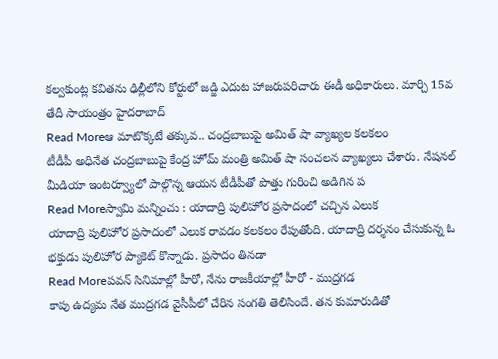కల్వకుంట్ల కవితను ఢిల్లీలోని కోర్టులో జడ్జి ఎదుట హాజరుపరిచారు ఈడీ అధికారులు. మార్చి 15వ తేదీ సాయంత్రం హైదరాబాద్
Read Moreఆ మాటొక్కటే తక్కువ.. చంద్రబాబుపై అమిత్ షా వ్యాఖ్యల కలకలం
టీడీపీ అధినేత చంద్రబాబుపై కేంద్ర హోమ్ మంత్రి అమిత్ షా సంచలన వ్యాఖ్యలు చేశారు. నేషనల్ మీడియా ఇంటర్వ్యూలో పాల్గొన్న ఆయన టీడీపీతో పొత్తు గురించి అడిగిన ప
Read Moreస్వామి మన్నించు : యాదాద్రి పులిహోర ప్రసాదంలో చచ్చిన ఎలుక
యాదాద్రి పులిహోర ప్రసాదంలో ఎలుక రావడం కలకలం రేపుతోంది. యాదాద్రి దర్శనం చేసుకున్న ఓ భక్తుడు పులిహోర ప్యాకెట్ కొన్నాడు. ప్రసాదం తినడా
Read Moreపవన్ సినిమాల్లో హీరో, నేను రాజకీయాల్లో హీరో - ముద్రగడ
కాపు ఉద్యమ నేత ముద్రగడ వైసీపీలో చేరిన సంగతి తెలిసిందే. తన కుమారుడితో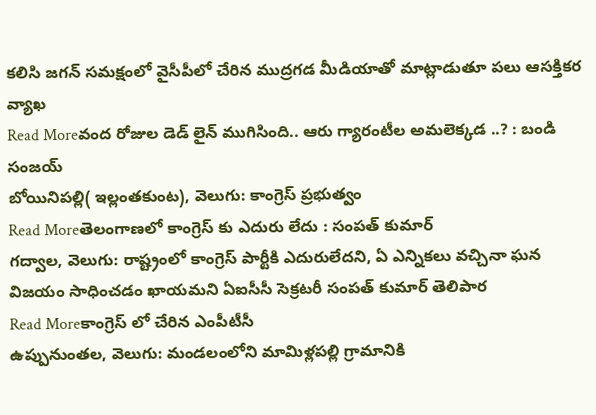కలిసి జగన్ సమక్షంలో వైసీపీలో చేరిన ముద్రగడ మీడియాతో మాట్లాడుతూ పలు ఆసక్తికర వ్యాఖ
Read Moreవంద రోజుల డెడ్ లైన్ ముగిసింది.. ఆరు గ్యారంటీల అమలెక్కడ ..? : బండి సంజయ్
బోయినిపల్లి( ఇల్లంతకుంట), వెలుగు: కాంగ్రెస్ ప్రభుత్వం
Read Moreతెలంగాణలో కాంగ్రెస్ కు ఎదురు లేదు : సంపత్ కుమార్
గద్వాల, వెలుగు: రాష్ట్రంలో కాంగ్రెస్ పార్టీకి ఎదురులేదని, ఏ ఎన్నికలు వచ్చినా ఘన విజయం సాధించడం ఖాయమని ఏఐసీసీ సెక్రటరీ సంపత్ కుమార్ తెలిపార
Read Moreకాంగ్రెస్ లో చేరిన ఎంపీటీసీ
ఉప్పునుంతల, వెలుగు: మండలంలోని మామిళ్లపల్లి గ్రామానికి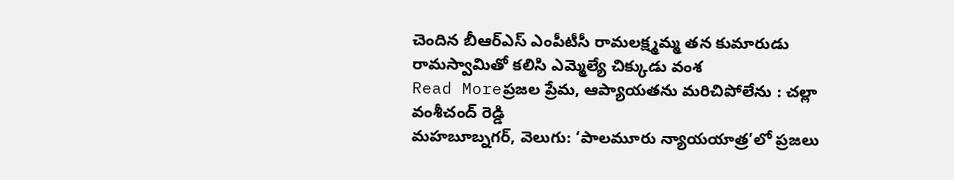చెందిన బీఆర్ఎస్ ఎంపీటీసీ రామలక్ష్మమ్మ తన కుమారుడు రామస్వామితో కలిసి ఎమ్మెల్యే చిక్కుడు వంశ
Read Moreప్రజల ప్రేమ, ఆప్యాయతను మరిచిపోలేను : చల్లా వంశీచంద్ రెడ్డి
మహబూబ్నగర్, వెలుగు: ‘పాలమూరు న్యాయయాత్ర’లో ప్రజలు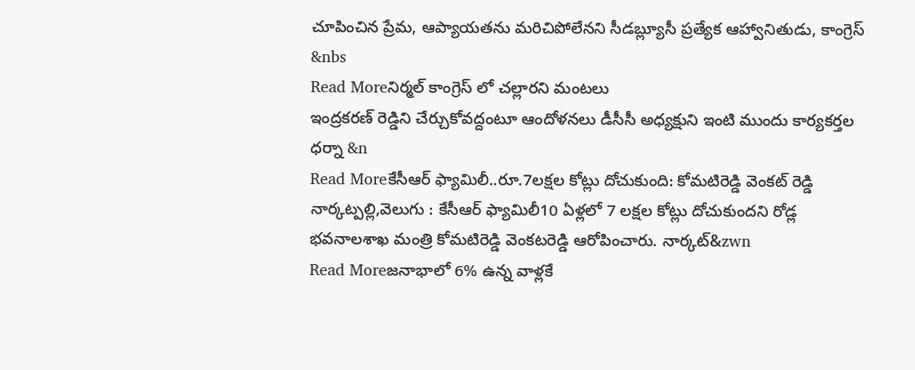చూపించిన ప్రేమ, ఆప్యాయతను మరిచిపోలేనని సీడబ్ల్యూసీ ప్రత్యేక ఆహ్వానితుడు, కాంగ్రెస్ &nbs
Read Moreనిర్మల్ కాంగ్రెస్ లో చల్లారని మంటలు
ఇంద్రకరణ్ రెడ్డిని చేర్చుకోవద్దంటూ ఆందోళనలు డీసీసీ అధ్యక్షుని ఇంటి ముందు కార్యకర్తల ధర్నా &n
Read Moreకేసీఆర్ ఫ్యామిలీ..రూ.7లక్షల కోట్లు దోచుకుంది: కోమటిరెడ్డి వెంకట్ రెడ్డి
నార్కట్పల్లి,వెలుగు : కేసీఆర్ ఫ్యామిలీ10 ఏళ్లలో 7 లక్షల కోట్లు దోచుకుందని రోడ్ల భవనాలశాఖ మంత్రి కోమటిరెడ్డి వెంకటరెడ్డి ఆరోపించారు. నార్కట్&zwn
Read Moreజనాభాలో 6% ఉన్న వాళ్లకే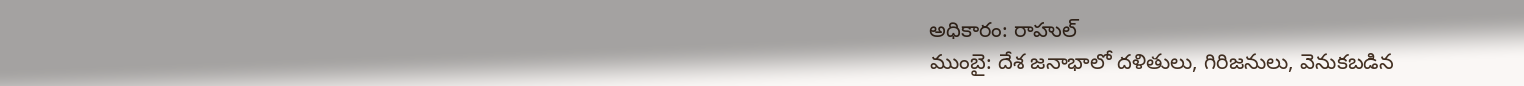అధికారం: రాహుల్
ముంబై: దేశ జనాభాలో దళితులు, గిరిజనులు, వెనుకబడిన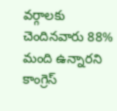వర్గాలకు చెందినవారు 88% మంది ఉన్నారని కాంగ్రెస్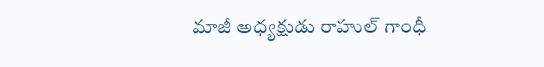మాజీ అధ్యక్షుడు రాహుల్ గాంధీ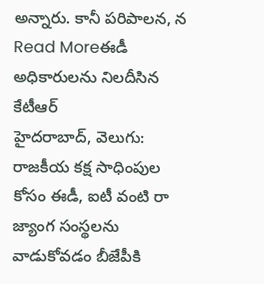అన్నారు. కానీ పరిపాలన, న
Read Moreఈడీ అధికారులను నిలదీసిన కేటీఆర్
హైదరాబాద్, వెలుగు: రాజకీయ కక్ష సాధింపుల కోసం ఈడీ, ఐటీ వంటి రా జ్యాంగ సంస్థలను వాడుకోవడం బీజేపీకి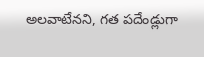అలవాటేనని, గత పదేండ్లుగా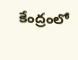కేంద్రంలో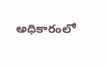అధికారంలో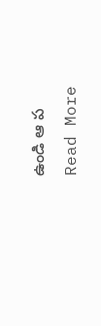ఉండి ఆ ప
Read More